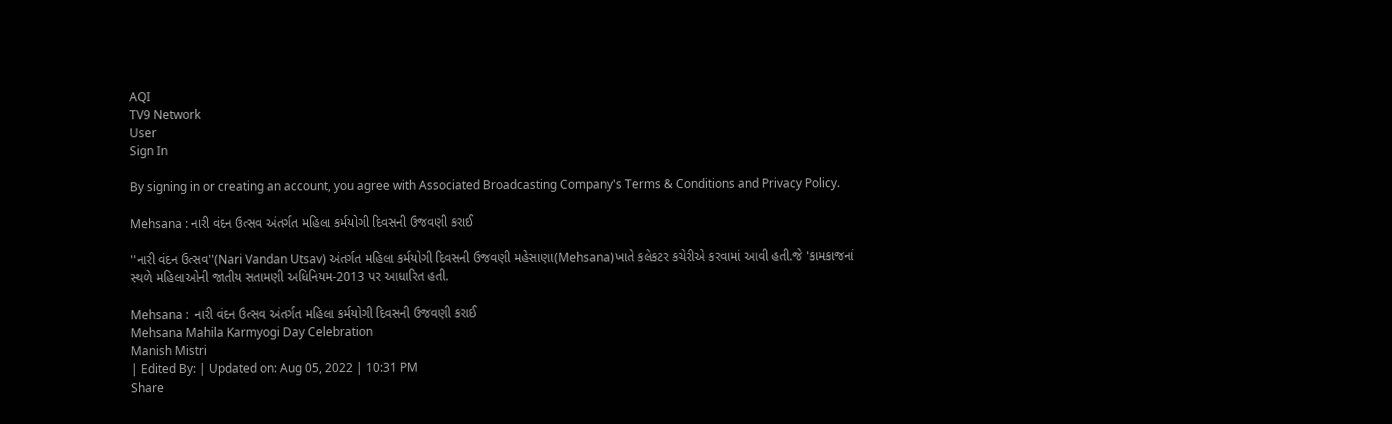AQI
TV9 Network
User
Sign In

By signing in or creating an account, you agree with Associated Broadcasting Company's Terms & Conditions and Privacy Policy.

Mehsana : નારી વંદન ઉત્સવ અંતર્ગત મહિલા કર્મયોગી દિવસની ઉજવણી કરાઈ

''નારી વંદન ઉત્સવ''(Nari Vandan Utsav) અંતર્ગત મહિલા કર્મયોગી દિવસની ઉજવણી મહેસાણા(Mehsana)ખાતે કલેકટર કચેરીએ કરવામાં આવી હતી.જે 'કામકાજનાં સ્થળે મહિલાઓની જાતીય સતામણી અધિનિયમ-2013 પર આધારિત હતી.

Mehsana :  નારી વંદન ઉત્સવ અંતર્ગત મહિલા કર્મયોગી દિવસની ઉજવણી કરાઈ
Mehsana Mahila Karmyogi Day Celebration
Manish Mistri
| Edited By: | Updated on: Aug 05, 2022 | 10:31 PM
Share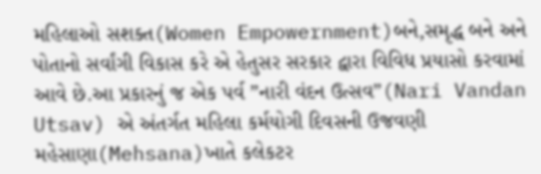મહિલાઓ સશક્ત(Women Empowernment)બને,સમૃદ્ધ બને અને પોતાનો સર્વાંગી વિકાસ કરે એ હેતુસર સરકાર દ્વારા વિવિધ પ્રયાસો કરવામાં આવે છે.આ પ્રકારનું જ એક પર્વ ”નારી વંદન ઉત્સવ”(Nari Vandan Utsav) એ અંતર્ગત મહિલા કર્મયોગી દિવસની ઉજવણી મહેસાણા(Mehsana)ખાતે કલેકટર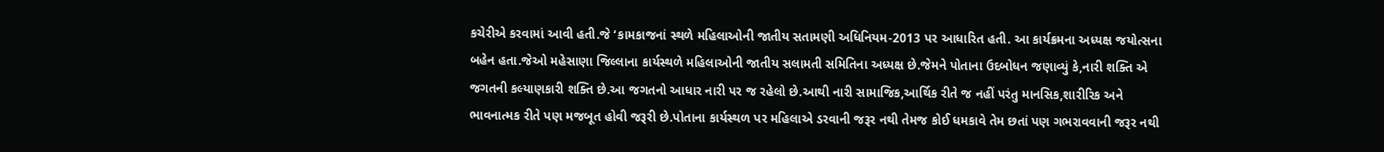કચેરીએ કરવામાં આવી હતી.જે ‘કામકાજનાં સ્થળે મહિલાઓની જાતીય સતામણી અધિનિયમ-2013 પર આધારિત હતી. આ કાર્યક્રમના અધ્યક્ષ જયોત્સના બહેન હતા.જેઓ મહેસાણા જિલ્લાના કાર્યસ્થળે મહિલાઓની જાતીય સલામતી સમિતિના અધ્યક્ષ છે.જેમને પોતાના ઉદબોધન જણાવ્યું કે,નારી શક્તિ એ જગતની કલ્યાણકારી શક્તિ છે.આ જગતનો આધાર નારી પર જ રહેલો છે.આથી નારી સામાજિક,આર્થિક રીતે જ નહીં પરંતુ માનસિક,શારીરિક અને ભાવનાત્મક રીતે પણ મજબૂત હોવી જરૂરી છે.પોતાના કાર્યસ્થળ પર મહિલાએ ડરવાની જરૂર નથી તેમજ કોઈ ધમકાવે તેમ છતાં પણ ગભરાવવાની જરૂર નથી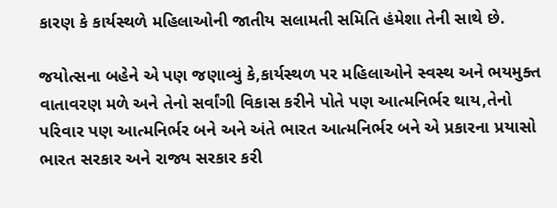કારણ કે કાર્યસ્થળે મહિલાઓની જાતીય સલામતી સમિતિ હંમેશા તેની સાથે છે.

જયોત્સના બહેને એ પણ જણાવ્યું કે,કાર્યસ્થળ પર મહિલાઓને સ્વસ્થ અને ભયમુક્ત વાતાવરણ મળે અને તેનો સર્વાંગી વિકાસ કરીને પોતે પણ આત્મનિર્ભર થાય,તેનો પરિવાર પણ આત્મનિર્ભર બને અને અંતે ભારત આત્મનિર્ભર બને એ પ્રકારના પ્રયાસો ભારત સરકાર અને રાજ્ય સરકાર કરી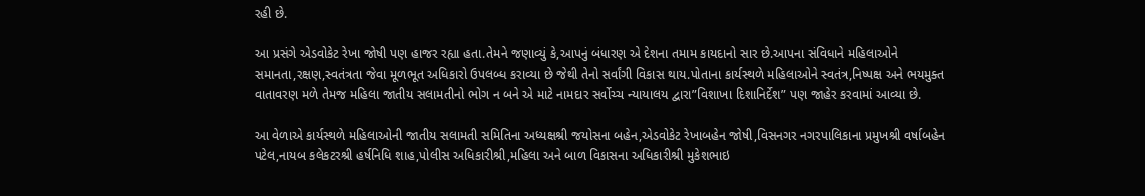રહી છે.

આ પ્રસંગે એડવોકેટ રેખા જોષી પણ હાજર રહ્યા હતા.તેમને જણાવ્યું કે,આપનું બંધારણ એ દેશના તમામ કાયદાનો સાર છે.આપના સંવિધાને મહિલાઓને સમાનતા,રક્ષણ,સ્વતંત્રતા જેવા મૂળભૂત અધિકારો ઉપલબ્ધ કરાવ્યા છે જેથી તેનો સર્વાંગી વિકાસ થાય.પોતાના કાર્યસ્થળે મહિલાઓને સ્વતંત્ર,નિષ્પક્ષ અને ભયમુક્ત વાતાવરણ મળે તેમજ મહિલા જાતીય સલામતીનો ભોગ ન બને એ માટે નામદાર સર્વોચ્ચ ન્યાયાલય દ્વારા”વિશાખા દિશાનિર્દેશ” પણ જાહેર કરવામાં આવ્યા છે.

આ વેળાએ કાર્યસ્થળે મહિલાઓની જાતીય સલામતી સમિતિના અધ્યક્ષશ્રી જયોસના બહેન,એડવોકેટ રેખાબહેન જોષી,વિસનગર નગરપાલિકાના પ્રમુખશ્રી વર્ષાબહેન પટેલ,નાયબ કલેકટરશ્રી હર્ષનિધિ શાહ,પોલીસ અધિકારીશ્રી,મહિલા અને બાળ વિકાસના અધિકારીશ્રી મુકેશભાઇ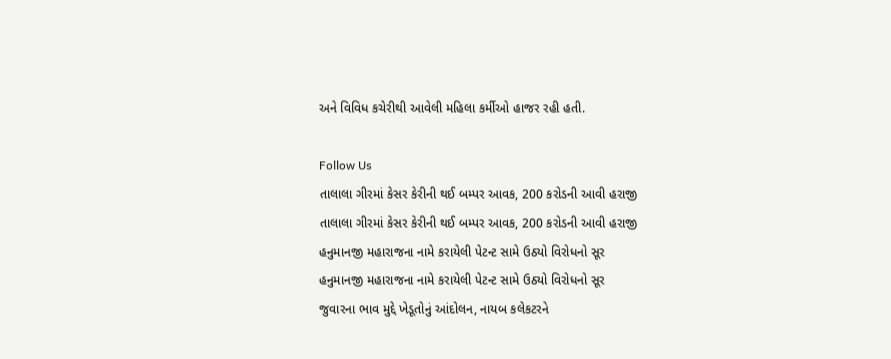અને વિવિધ કચેરીથી આવેલી મહિલા કર્મીઓ હાજર રહી હતી.

Follow Us
તાલાલા ગીરમાં કેસર કેરીની થઈ બમ્પર આવક, 200 કરોડની આવી હરાજી
તાલાલા ગીરમાં કેસર કેરીની થઈ બમ્પર આવક, 200 કરોડની આવી હરાજી
હનુમાનજી મહારાજના નામે કરાયેલી પેટન્ટ સામે ઉઠ્યો વિરોધનો સૂર
હનુમાનજી મહારાજના નામે કરાયેલી પેટન્ટ સામે ઉઠ્યો વિરોધનો સૂર
જુવારના ભાવ મુદ્દે ખેડૂતોનું આંદોલન, નાયબ કલેકટરને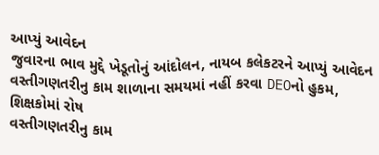આપ્યું આવેદન
જુવારના ભાવ મુદ્દે ખેડૂતોનું આંદોલન, નાયબ કલેકટરને આપ્યું આવેદન
વસ્તીગણતરીનુ કામ શાળાના સમયમાં નહીં કરવા DEOનો હુકમ, શિક્ષકોમાં રોષ
વસ્તીગણતરીનુ કામ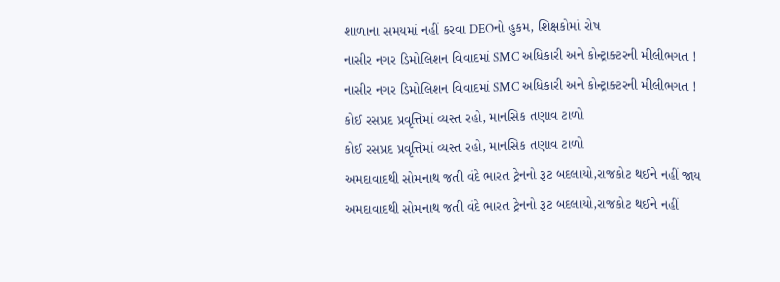શાળાના સમયમાં નહીં કરવા DEOનો હુકમ, શિક્ષકોમાં રોષ
નાસીર નગર ડિમોલિશન વિવાદમાં SMC અધિકારી અને કોન્ટ્રાક્ટરની મીલીભગત !
નાસીર નગર ડિમોલિશન વિવાદમાં SMC અધિકારી અને કોન્ટ્રાક્ટરની મીલીભગત !
કોઈ રસપ્રદ પ્રવૃત્તિમાં વ્યસ્ત રહો, માનસિક તણાવ ટાળો
કોઈ રસપ્રદ પ્રવૃત્તિમાં વ્યસ્ત રહો, માનસિક તણાવ ટાળો
અમદાવાદથી સોમનાથ જતી વંદે ભારત ટ્રેનનો રૂટ બદલાયો,રાજકોટ થઈને નહીં જાય
અમદાવાદથી સોમનાથ જતી વંદે ભારત ટ્રેનનો રૂટ બદલાયો,રાજકોટ થઈને નહીં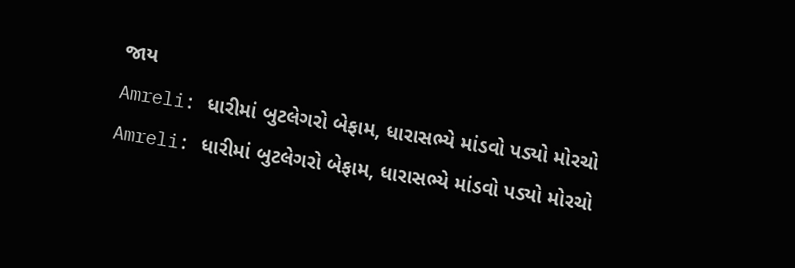જાય
Amreli: ધારીમાં બુટલેગરો બેફામ, ધારાસભ્યે માંડવો પડ્યો મોરચો
Amreli: ધારીમાં બુટલેગરો બેફામ, ધારાસભ્યે માંડવો પડ્યો મોરચો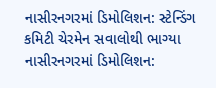નાસીરનગરમાં ડિમોલિશન: સ્ટેન્ડિંગ કમિટી ચેરમેન સવાલોથી ભાગ્યા
નાસીરનગરમાં ડિમોલિશન: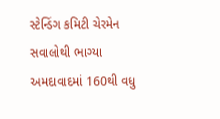સ્ટેન્ડિંગ કમિટી ચેરમેન સવાલોથી ભાગ્યા
અમદાવાદમાં 160થી વધુ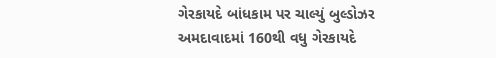ગેરકાયદે બાંધકામ પર ચાલ્યું બુલ્ડોઝર
અમદાવાદમાં 160થી વધુ ગેરકાયદે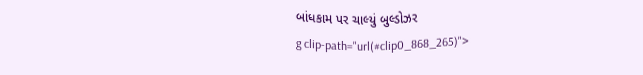બાંધકામ પર ચાલ્યું બુલ્ડોઝર
g clip-path="url(#clip0_868_265)">